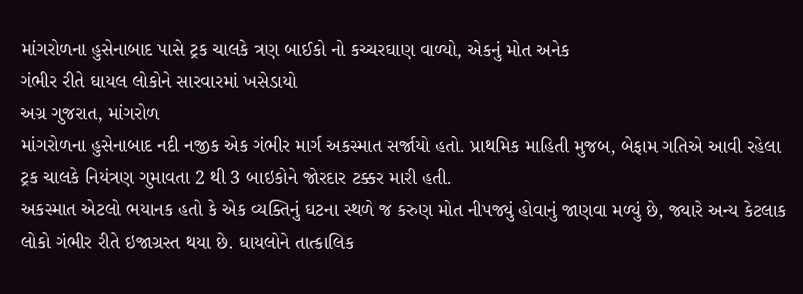માંગરોળના હુસેનાબાદ પાસે ટ્રક ચાલકે ત્રણ બાઈકો નો કચ્ચરઘાણ વાળ્યો, એકનું મોત અનેક
ગંભીર રીતે ઘાયલ લોકોને સારવારમાં ખસેડાયો
અગ્ર ગુજરાત, માંગરોળ
માંગરોળના હુસેનાબાદ નદી નજીક એક ગંભીર માર્ગ અકસ્માત સર્જાયો હતો. પ્રાથમિક માહિતી મુજબ, બેફામ ગતિએ આવી રહેલા ટ્રક ચાલકે નિયંત્રણ ગુમાવતા 2 થી 3 બાઇકોને જોરદાર ટક્કર મારી હતી.
અકસ્માત એટલો ભયાનક હતો કે એક વ્યક્તિનું ઘટના સ્થળે જ કરુણ મોત નીપજ્યું હોવાનું જાણવા મળ્યું છે, જ્યારે અન્ય કેટલાક લોકો ગંભીર રીતે ઇજાગ્રસ્ત થયા છે. ઘાયલોને તાત્કાલિક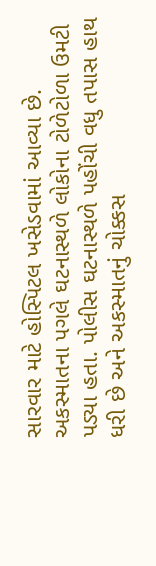સારવાર માટે હોસ્પિટલ ખસેડવામાં આવ્યા છે.
અકસ્માતના પગલે ઘટનાસ્થળે લોકોના ટોળેટોળા ઉમટી પડ્યા હતા. પોલીસ ઘટનાસ્થળે પહોંચી વધુ તપાસ હાથ ધરી છે અને અકસ્માતનું ચોક્કસ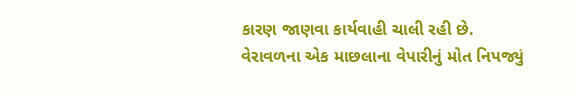કારણ જાણવા કાર્યવાહી ચાલી રહી છે. વેરાવળના એક માછલાના વેપારીનું મોત નિપજ્યું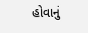હોવાનું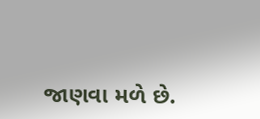જાણવા મળે છે.